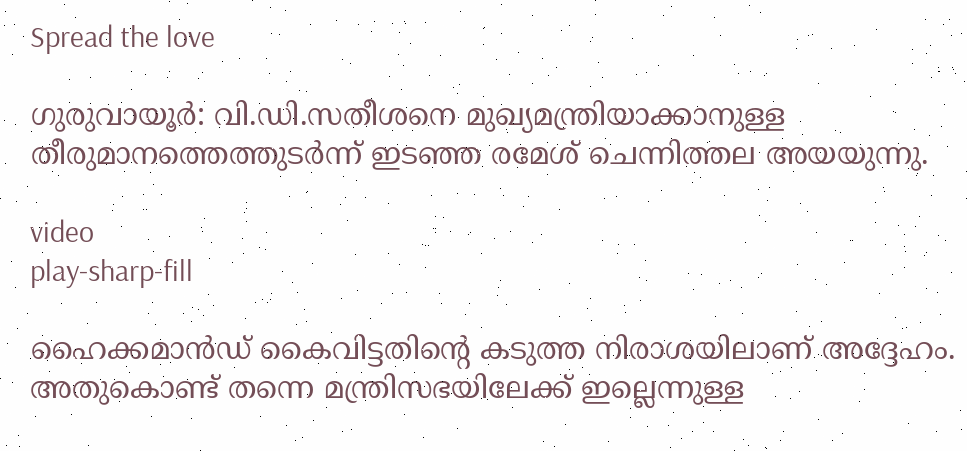Spread the love

ഗുരുവായൂര്‍: വി.ഡി.സതീശനെ മുഖ്യമന്ത്രിയാക്കാനുള്ള തീരുമാനത്തെത്തുടര്‍ന്ന് ഇടഞ്ഞ രമേശ് ചെന്നിത്തല അയയുന്നു.

video
play-sharp-fill

ഹൈക്കമാന്‍ഡ് കൈവിട്ടതിന്റെ കടുത്ത നിരാശയിലാണ് അദ്ദേഹം. അതുകൊണ്ട് തന്നെ മന്ത്രിസഭയിലേക്ക് ഇല്ലെന്നുള്ള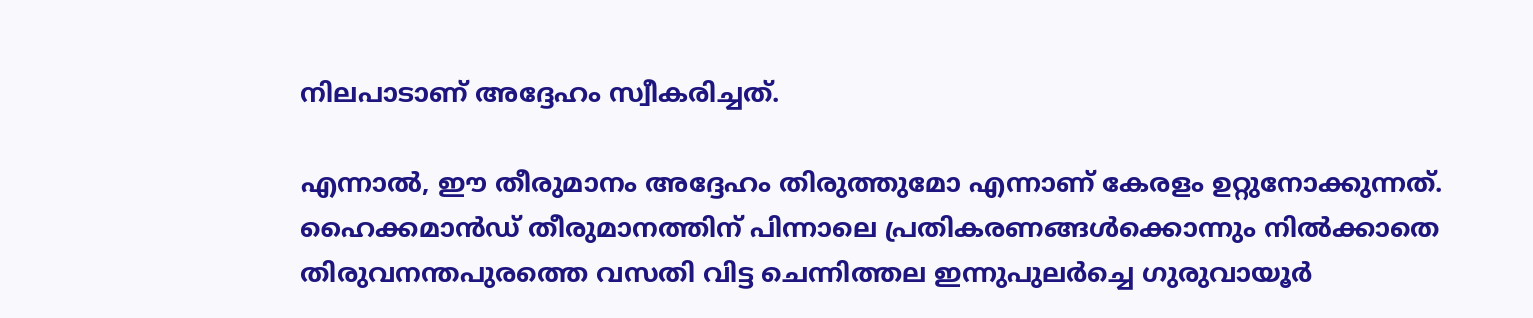നിലപാടാണ് അദ്ദേഹം സ്വീകരിച്ചത്.

എന്നാല്‍, ഈ തീരുമാനം അദ്ദേഹം തിരുത്തുമോ എന്നാണ് കേരളം ഉറ്റുനോക്കുന്നത്. ഹൈക്കമാന്‍ഡ് തീരുമാനത്തിന് പിന്നാലെ പ്രതികരണങ്ങള്‍ക്കൊന്നും നില്‍ക്കാതെ തിരുവനന്തപുരത്തെ വസതി വിട്ട ചെന്നിത്തല ഇന്നുപുലര്‍ച്ചെ ഗുരുവായൂര്‍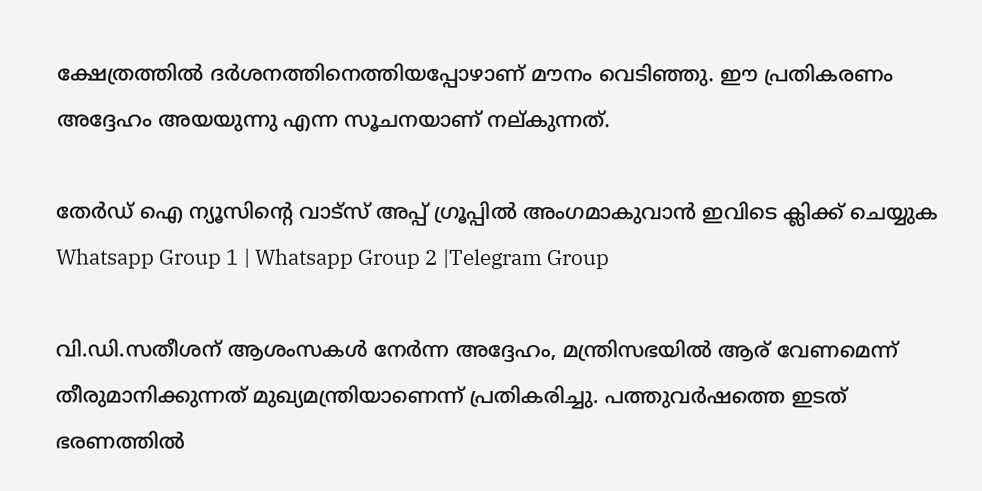ക്ഷേത്രത്തില്‍ ദര്‍ശനത്തിനെത്തിയപ്പോഴാണ് മൗനം വെടിഞ്ഞു. ഈ പ്രതികരണം അദ്ദേഹം അയയുന്നു എന്ന സൂചനയാണ് നല്കുന്നത്.

തേർഡ് ഐ ന്യൂസിന്റെ വാട്സ് അപ്പ് ഗ്രൂപ്പിൽ അംഗമാകുവാൻ ഇവിടെ ക്ലിക്ക് ചെയ്യുക
Whatsapp Group 1 | Whatsapp Group 2 |Telegram Group

വി.ഡി.സതീശന് ആശംസകള്‍ നേര്‍ന്ന അദ്ദേഹം, മന്ത്രിസഭയില്‍ ആര് വേണമെന്ന് തീരുമാനിക്കുന്നത് മുഖ്യമന്ത്രിയാണെന്ന് പ്രതികരിച്ചു. പത്തുവര്‍ഷത്തെ ഇടത് ഭരണത്തില്‍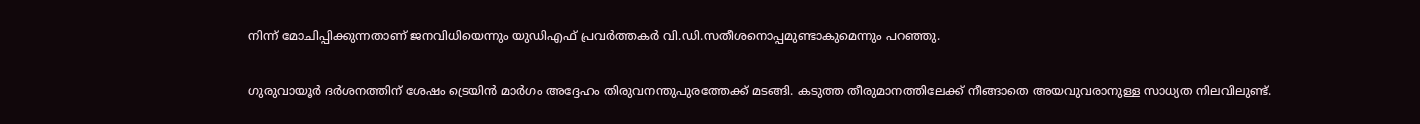നിന്ന് മോചിപ്പിക്കുന്നതാണ് ജനവിധിയെന്നും യുഡിഎഫ് പ്രവര്‍ത്തകര്‍ വി.ഡി.സതീശനൊപ്പമുണ്ടാകുമെന്നും പറഞ്ഞു.

ഗുരുവായൂര്‍ ദര്‍ശനത്തിന് ശേഷം ട്രെയിന്‍ മാര്‍ഗം അദ്ദേഹം തിരുവനന്തുപുരത്തേക്ക് മടങ്ങി. കടുത്ത തീരുമാനത്തിലേക്ക് നീങ്ങാതെ അയവുവരാനുള്ള സാധ്യത നിലവിലുണ്ട്.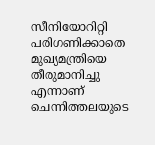സീനിയോറിറ്റി പരിഗണിക്കാതെ മുഖ്യമന്ത്രിയെ തീരുമാനിച്ചു എന്നാണ് ചെന്നിത്തലയുടെ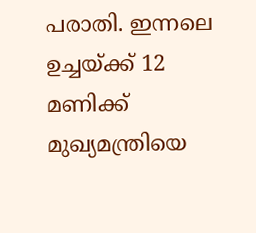പരാതി. ഇന്നലെ ഉച്ചയ്ക്ക് 12 മണിക്ക് മുഖ്യമന്ത്രിയെ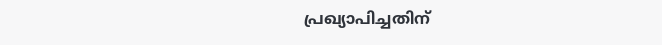പ്രഖ്യാപിച്ചതിന്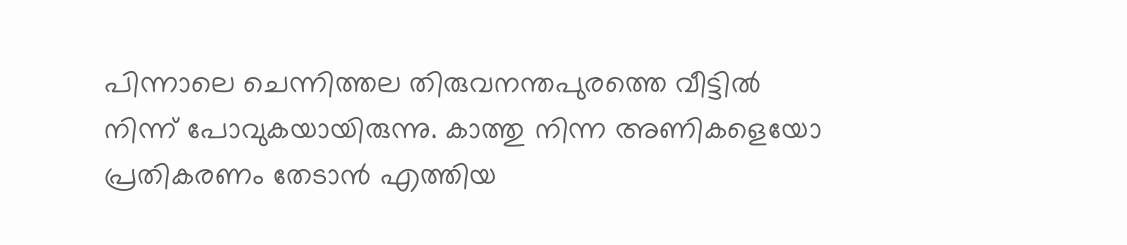പിന്നാലെ ചെന്നിത്തല തിരുവനന്തപുരത്തെ വീട്ടില്‍ നിന്ന് പോവുകയായിരുന്നു. കാത്തു നിന്ന അണികളെയോ പ്രതികരണം തേടാന്‍ എത്തിയ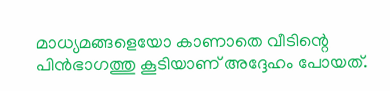മാധ്യമങ്ങളെയോ കാണാതെ വീടിന്റെ പിന്‍ഭാഗത്തു കൂടിയാണ് അദ്ദേഹം പോയത്.